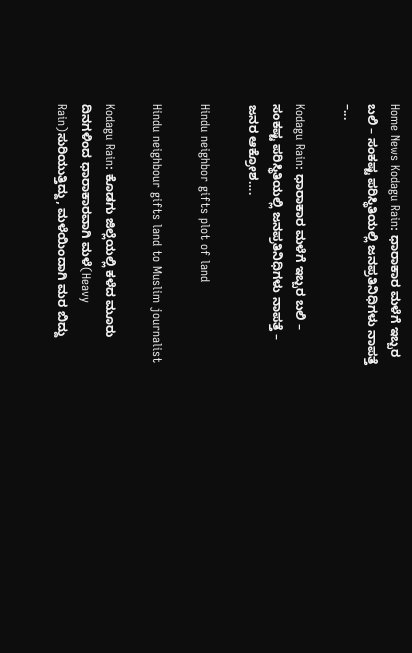Home News Kodagu Rain: ಧಾರಾಕಾರ ಮಳೆಗೆ ಇಬ್ಬರ ಬಲಿ – ಸಂಕಷ್ಟ ಪರಿಸ್ಥಿತಿಯಲ್ಲಿ ಜನಪ್ರತಿನಿಧಿಗಳು ನಾಪತ್ತೆ –...

Kodagu Rain: ಧಾರಾಕಾರ ಮಳೆಗೆ ಇಬ್ಬರ ಬಲಿ – ಸಂಕಷ್ಟ ಪರಿಸ್ಥಿತಿಯಲ್ಲಿ ಜನಪ್ರತಿನಿಧಿಗಳು ನಾಪತ್ತೆ – ಜನರ ಆಕ್ರೋಶ….

Hindu neighbor gifts plot of land

Hindu neighbour gifts land to Muslim journalist

Kodagu Rain: ಕೊಡಗು ಜಿಲ್ಲೆಯಲ್ಲಿ ಕಳೆದ ಮೂರು ದಿನಗಳಿಂದ ಧಾರಾಕಾರವಾಗಿ ಮಳೆ(Heavy Rain)ಸುರಿಯುತ್ತಿದ್ದು, ಮಳೆಯಿಂದಾಗಿ ಮರ ಬಿದ್ದು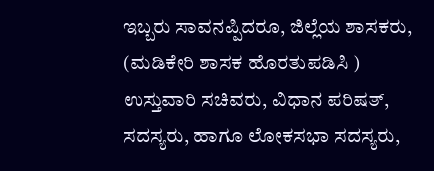ಇಬ್ಬರು ಸಾವನಪ್ಪಿದರೂ, ಜಿಲ್ಲೆಯ ಶಾಸಕರು, (ಮಡಿಕೇರಿ ಶಾಸಕ ಹೊರತುಪಡಿಸಿ ) ಉಸ್ತುವಾರಿ ಸಚಿವರು, ವಿಧಾನ ಪರಿಷತ್, ಸದಸ್ಯರು, ಹಾಗೂ ಲೋಕಸಭಾ ಸದಸ್ಯರು,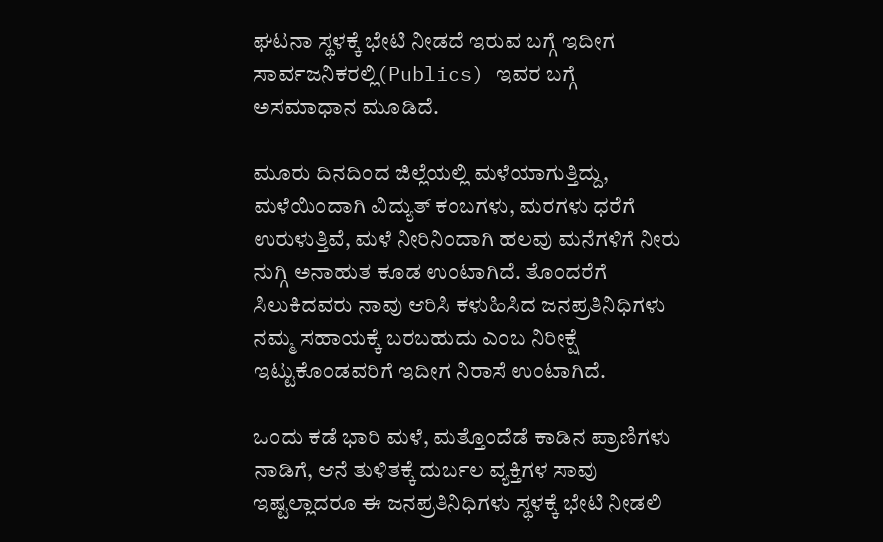ಘಟನಾ ಸ್ಥಳಕ್ಕೆ ಭೇಟಿ ನೀಡದೆ ಇರುವ ಬಗ್ಗೆ ಇದೀಗ ಸಾರ್ವಜನಿಕರಲ್ಲಿ(Publics) ಇವರ ಬಗ್ಗೆ ಅಸಮಾಧಾನ ಮೂಡಿದೆ.

ಮೂರು ದಿನದಿಂದ ಜಿಲ್ಲೆಯಲ್ಲಿ ಮಳೆಯಾಗುತ್ತಿದ್ದು, ಮಳೆಯಿಂದಾಗಿ ವಿದ್ಯುತ್ ಕಂಬಗಳು, ಮರಗಳು ಧರೆಗೆ ಉರುಳುತ್ತಿವೆ, ಮಳೆ ನೀರಿನಿಂದಾಗಿ ಹಲವು ಮನೆಗಳಿಗೆ ನೀರು ನುಗ್ಗಿ ಅನಾಹುತ ಕೂಡ ಉಂಟಾಗಿದೆ. ತೊಂದರೆಗೆ ಸಿಲುಕಿದವರು ನಾವು ಆರಿಸಿ ಕಳುಹಿಸಿದ ಜನಪ್ರತಿನಿಧಿಗಳು ನಮ್ಮ ಸಹಾಯಕ್ಕೆ ಬರಬಹುದು ಎಂಬ ನಿರೀಕ್ಷೆ ಇಟ್ಟುಕೊಂಡವರಿಗೆ ಇದೀಗ ನಿರಾಸೆ ಉಂಟಾಗಿದೆ.

ಒಂದು ಕಡೆ ಭಾರಿ ಮಳೆ, ಮತ್ತೊಂದೆಡೆ ಕಾಡಿನ ಪ್ರಾಣಿಗಳು ನಾಡಿಗೆ, ಆನೆ ತುಳಿತಕ್ಕೆ ದುರ್ಬಲ ವ್ಯಕ್ತಿಗಳ ಸಾವು ಇಷ್ಟಲ್ಲಾದರೂ ಈ ಜನಪ್ರತಿನಿಧಿಗಳು ಸ್ಥಳಕ್ಕೆ ಭೇಟಿ ನೀಡಲಿ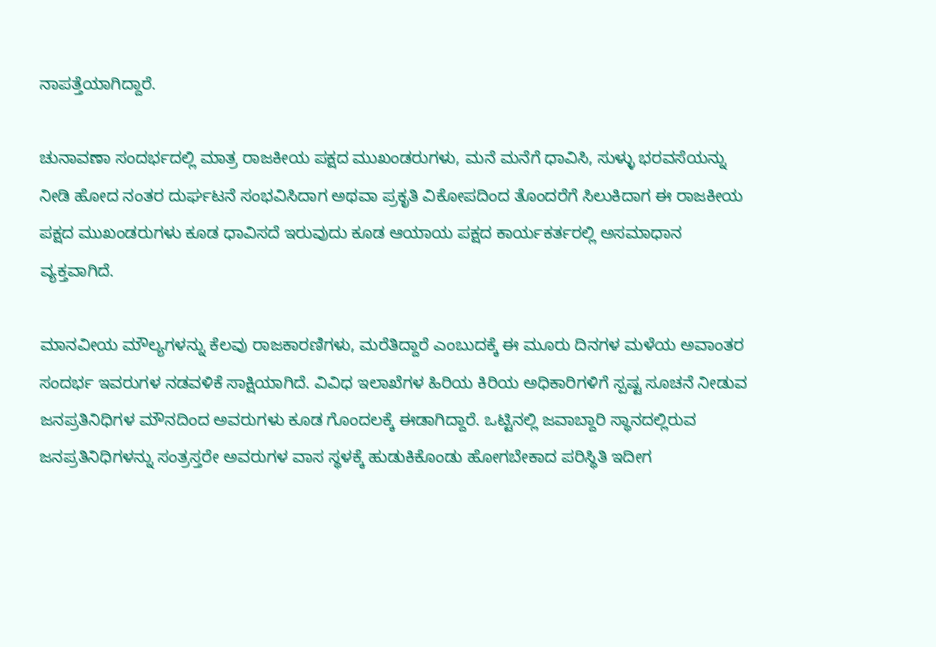ನಾಪತ್ತೆಯಾಗಿದ್ದಾರೆ.

ಚುನಾವಣಾ ಸಂದರ್ಭದಲ್ಲಿ ಮಾತ್ರ ರಾಜಕೀಯ ಪಕ್ಷದ ಮುಖಂಡರುಗಳು, ಮನೆ ಮನೆಗೆ ಧಾವಿಸಿ, ಸುಳ್ಳು ಭರವಸೆಯನ್ನು ನೀಡಿ ಹೋದ ನಂತರ ದುರ್ಘಟನೆ ಸಂಭವಿಸಿದಾಗ ಅಥವಾ ಪ್ರಕೃತಿ ವಿಕೋಪದಿಂದ ತೊಂದರೆಗೆ ಸಿಲುಕಿದಾಗ ಈ ರಾಜಕೀಯ ಪಕ್ಷದ ಮುಖಂಡರುಗಳು ಕೂಡ ಧಾವಿಸದೆ ಇರುವುದು ಕೂಡ ಆಯಾಯ ಪಕ್ಷದ ಕಾರ್ಯಕರ್ತರಲ್ಲಿ ಅಸಮಾಧಾನ ವ್ಯಕ್ತವಾಗಿದೆ.

ಮಾನವೀಯ ಮೌಲ್ಯಗಳನ್ನು ಕೆಲವು ರಾಜಕಾರಣಿಗಳು, ಮರೆತಿದ್ದಾರೆ ಎಂಬುದಕ್ಕೆ ಈ ಮೂರು ದಿನಗಳ ಮಳೆಯ ಅವಾಂತರ ಸಂದರ್ಭ ಇವರುಗಳ ನಡವಳಿಕೆ ಸಾಕ್ಷಿಯಾಗಿದೆ. ವಿವಿಧ ಇಲಾಖೆಗಳ ಹಿರಿಯ ಕಿರಿಯ ಅಧಿಕಾರಿಗಳಿಗೆ ಸ್ಪಷ್ಟ ಸೂಚನೆ ನೀಡುವ ಜನಪ್ರತಿನಿಧಿಗಳ ಮೌನದಿಂದ ಅವರುಗಳು ಕೂಡ ಗೊಂದಲಕ್ಕೆ ಈಡಾಗಿದ್ದಾರೆ. ಒಟ್ಟಿನಲ್ಲಿ ಜವಾಬ್ದಾರಿ ಸ್ಥಾನದಲ್ಲಿರುವ ಜನಪ್ರತಿನಿಧಿಗಳನ್ನು ಸಂತ್ರಸ್ತರೇ ಅವರುಗಳ ವಾಸ ಸ್ಥಳಕ್ಕೆ ಹುಡುಕಿಕೊಂಡು ಹೋಗಬೇಕಾದ ಪರಿಸ್ಥಿತಿ ಇದೀಗ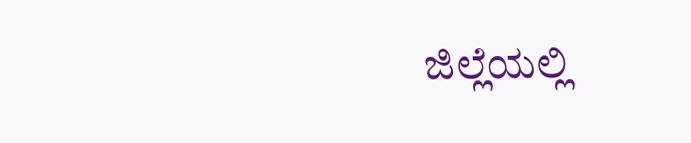ಜಿಲ್ಲೆಯಲ್ಲಿ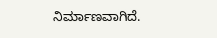ನಿರ್ಮಾಣವಾಗಿದೆ.